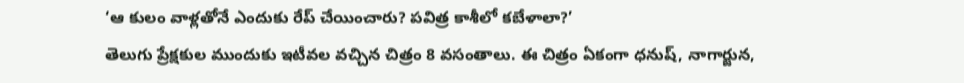‘ఆ కులం వాళ్లతోనే ఎందుకు రేప్ చేయించారు? పవిత్ర కాశీలో కబేళాలా?’
తెలుగు ప్రేక్షకుల ముందుకు ఇటీవల వచ్చిన చిత్రం 8 వసంతాలు. ఈ చిత్రం ఏకంగా ధనుష్, నాగార్జున,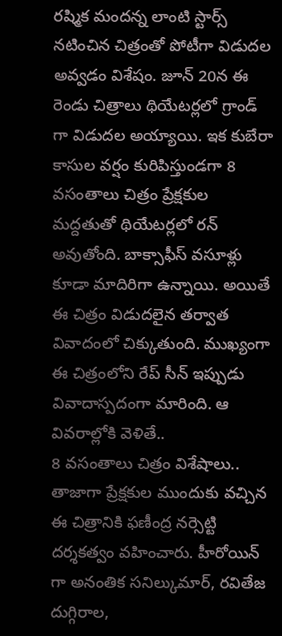రష్మిక మందన్న లాంటి స్టార్స్ నటించిన చిత్రంతో పోటీగా విడుదల అవ్వడం విశేషం. జూన్ 20న ఈ రెండు చిత్రాలు థియేటర్లలో గ్రాండ్ గా విడుదల అయ్యాయి. ఇక కుబేరా కాసుల వర్షం కురిపిస్తుండగా 8 వసంతాలు చిత్రం ప్రేక్షకుల మద్దతుతో థియేటర్లలో రన్ అవుతోంది. బాక్సాఫీస్ వసూళ్లు కూడా మాదిరిగా ఉన్నాయి. అయితే ఈ చిత్రం విడుదలైన తర్వాత వివాదంలో చిక్కుతుంది. ముఖ్యంగా ఈ చిత్రంలోని రేప్ సీన్ ఇప్పుడు వివాదాస్పదంగా మారింది. ఆ వివరాల్లోకి వెళితే..
8 వసంతాలు చిత్రం విశేషాలు..
తాజాగా ప్రేక్షకుల ముందుకు వచ్చిన ఈ చిత్రానికి ఫణీంద్ర నర్సెట్టి దర్శకత్వం వహించారు. హీరోయిన్ గా అనంతిక సనిల్కుమార్, రవితేజ దుగ్గిరాల,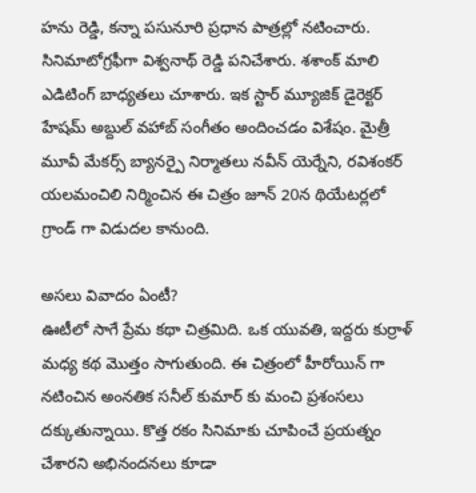హను రెడ్డి, కన్నా పసునూరి ప్రధాన పాత్రల్లో నటించారు. సినిమాటోగ్రఫీగా విశ్వనాథ్ రెడ్డి పనిచేశారు. శశాంక్ మాలి ఎడిటింగ్ బాధ్యతలు చూశారు. ఇక స్టార్ మ్యూజిక్ డైరెక్టర్ హేషమ్ అబ్దుల్ వహాబ్ సంగీతం అందించడం విశేషం. మైత్రీ మూవీ మేకర్స్ బ్యానర్పై నిర్మాతలు నవీన్ యెర్నేని, రవిశంకర్ యలమంచిలి నిర్మించిన ఈ చిత్రం జూన్ 20న థియేటర్లలో గ్రాండ్ గా విడుదల కానుంది.

అసలు వివాదం ఏంటీ?
ఊటీలో సాగే ప్రేమ కథా చిత్రమిది. ఒక యువతి, ఇద్దరు కుర్రాళ్ మధ్య కథ మొత్తం సాగుతుంది. ఈ చిత్రంలో హీరోయిన్ గా నటించిన అంనతిక సనీల్ కుమార్ కు మంచి ప్రశంసలు దక్కుతున్నాయి. కొత్త రకం సినిమాకు చూపించే ప్రయత్నం చేశారని అభినందనలు కూడా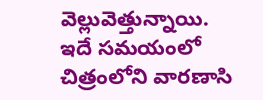వెల్లువెత్తున్నాయి. ఇదే సమయంలో చిత్రంలోని వారణాసి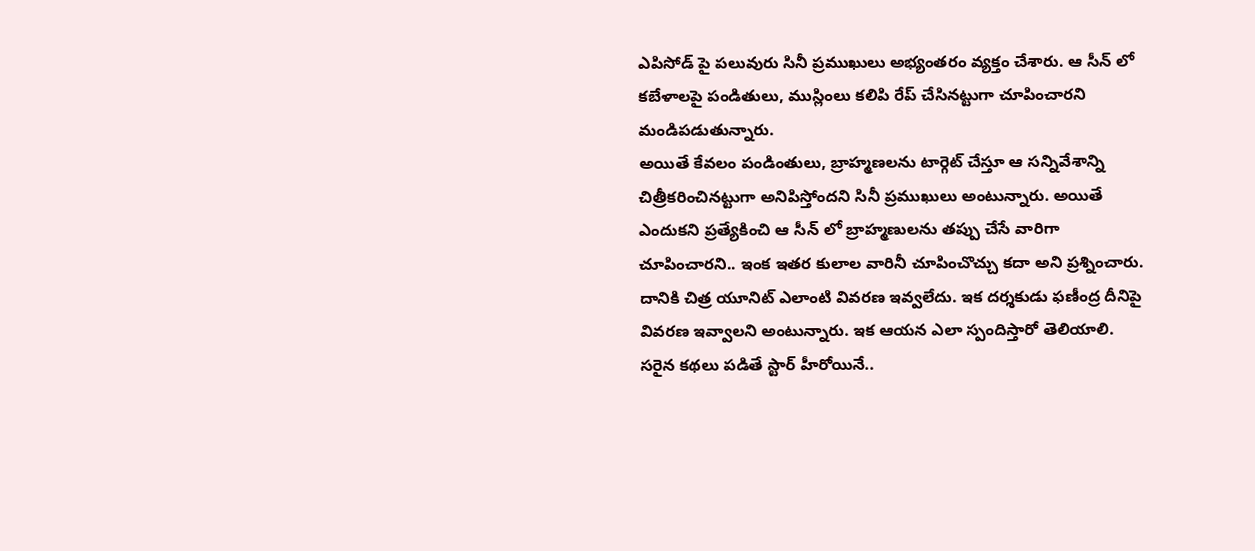ఎపిసోడ్ పై పలువురు సినీ ప్రముఖులు అభ్యంతరం వ్యక్తం చేశారు. ఆ సీన్ లో కబేళాలపై పండితులు, ముస్లింలు కలిపి రేప్ చేసినట్టుగా చూపించారని మండిపడుతున్నారు.
అయితే కేవలం పండింతులు, బ్రాహ్మణలను టార్గెట్ చేస్తూ ఆ సన్నివేశాన్ని చిత్రీకరించినట్టుగా అనిపిస్తోందని సినీ ప్రముఖులు అంటున్నారు. అయితే ఎందుకని ప్రత్యేకించి ఆ సీన్ లో బ్రాహ్మణులను తప్పు చేసే వారిగా చూపించారని.. ఇంక ఇతర కులాల వారినీ చూపించొచ్చు కదా అని ప్రశ్నించారు. దానికి చిత్ర యూనిట్ ఎలాంటి వివరణ ఇవ్వలేదు. ఇక దర్శకుడు ఫణీంద్ర దీనిపై వివరణ ఇవ్వాలని అంటున్నారు. ఇక ఆయన ఎలా స్పందిస్తారో తెలియాలి.
సరైన కథలు పడితే స్టార్ హీరోయినే..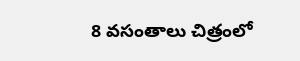8 వసంతాలు చిత్రంలో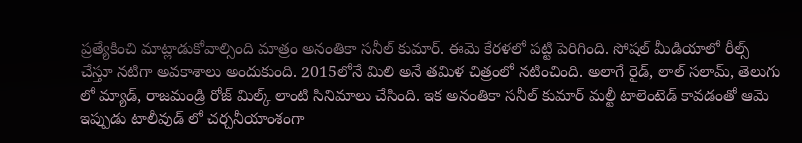ప్రత్యేకించి మాట్లాడుకోవాల్సింది మాత్రం అనంతికా సనీల్ కుమార్. ఈమె కేరళలో పట్టి పెరిగింది. సోషల్ మీడియాలో రీల్స్ చేస్తూ నటిగా అవకాశాలు అందుకుంది. 2015లోనే మిలి అనే తమిళ చిత్రంలో నటించింది. అలాగే రైడ్, లాల్ సలామ్, తెలుగు లో మ్యాడ్, రాజమండ్రి రోజ్ మిల్క్ లాంటి సినిమాలు చేసింది. ఇక అనంతికా సనీల్ కుమార్ మల్టీ టాలెంటెడ్ కావడంతో ఆమె ఇప్పుడు టాలీవుడ్ లో చర్చనీయాంశంగా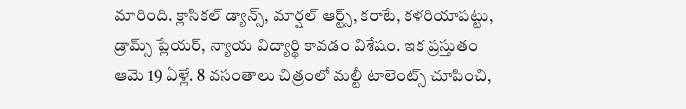మారింది. క్లాసికల్ డ్యాన్స్, మార్షల్ ఆర్ట్స్, కరాటే, కళరియాపట్టు, డ్రామ్స్ ప్లేయర్, న్యాయ విద్యార్థి కావడం విశేషం. ఇక ప్రస్తుతం ఆమె 19 ఏళ్లే. 8 వసంతాలు చిత్రంలో మల్టీ టాలెంట్స్ చూపించి,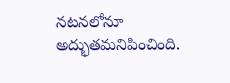నటనలోనూ అద్భుతమనిపించింది.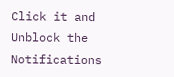Click it and Unblock the Notifications